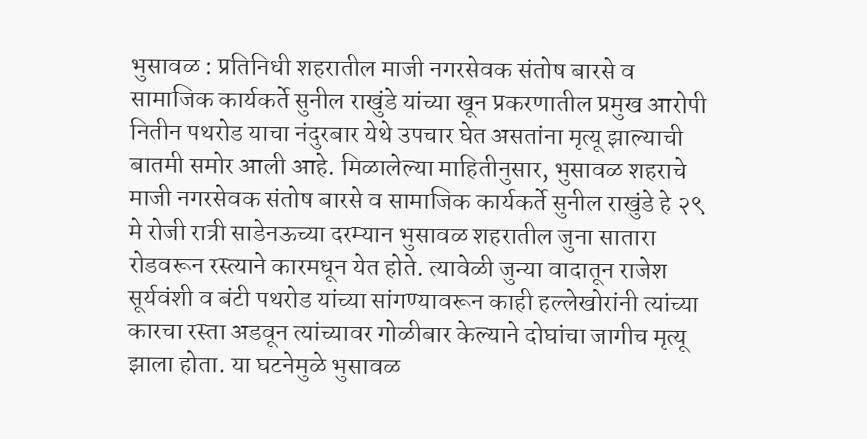भुसावळ : प्रतिनिधी शहरातील माजी नगरसेवक संतोष बारसे व सामाजिक कार्यकर्ते सुनील राखुंडे यांच्या खून प्रकरणातील प्रमुख आरोपी नितीन पथरोड याचा नंदुरबार येथे उपचार घेत असतांना मृत्यू झाल्याची बातमी समोर आली आहे. मिळालेल्या माहितीनुसार, भुसावळ शहराचे माजी नगरसेवक संतोष बारसे व सामाजिक कार्यकर्ते सुनील राखुंडे हे २९ मे रोजी रात्री साडेनऊच्या दरम्यान भुसावळ शहरातील जुना सातारा रोडवरून रस्त्याने कारमधून येत होते. त्यावेळी जुन्या वादातून राजेश सूर्यवंशी व बंटी पथरोड यांच्या सांगण्यावरून काही हल्लेखोरांनी त्यांच्या कारचा रस्ता अडवून त्यांच्यावर गोळीबार केल्याने दोघांचा जागीच मृत्यू झाला होता. या घटनेमुळे भुसावळ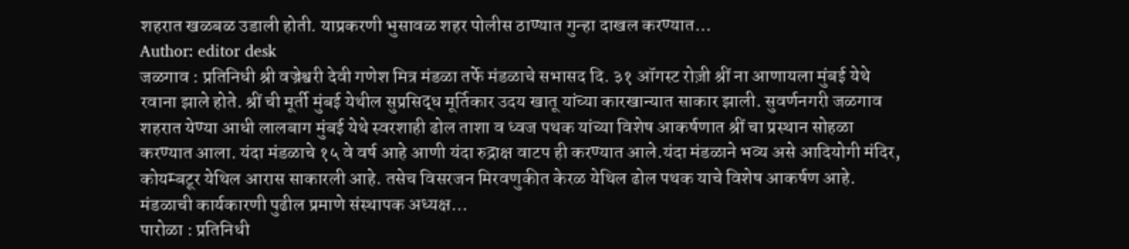शहरात खळबळ उडाली होती. याप्रकरणी भुसावळ शहर पोलीस ठाण्यात गुन्हा दाखल करण्यात…
Author: editor desk
जळगाव : प्रतिनिधी श्री वज्रेश्वरी देवी गणेश मित्र मंडळा तर्फे मंडळाचे सभासद दि. ३१ ऑगस्ट रोज़ी श्रीं ना आणायला मुंबई येथे रवाना झाले होते. श्रीं ची मूर्ती मुंबई येथील सुप्रसिद्ध मूर्तिकार उदय खातू यांच्या कारखान्यात साकार झाली. सुवर्णनगरी जळगाव शहरात येण्या आधी लालबाग मुंबई येथे स्वरशाही ढोल ताशा व ध्वज पथक यांच्या विशेष आकर्षणात श्रीं चा प्रस्थान सोहळा करण्यात आला. यंदा मंडळाचे १५ वे वर्ष आहे आणी यंदा रुद्राक्ष वाटप ही करण्यात आले.यंदा मंडळाने भव्य असे आदियोगी मंदिर, कोयम्बटूर येथिल आरास साकारली आहे. तसेच विसरजन मिरवणुकीत केरळ येथिल ढोल पथक याचे विशेष आकर्षण आहे. मंडळाची कार्यकारणी पुढील प्रमाणे संस्थापक अध्यक्ष…
पारोळा : प्रतिनिधी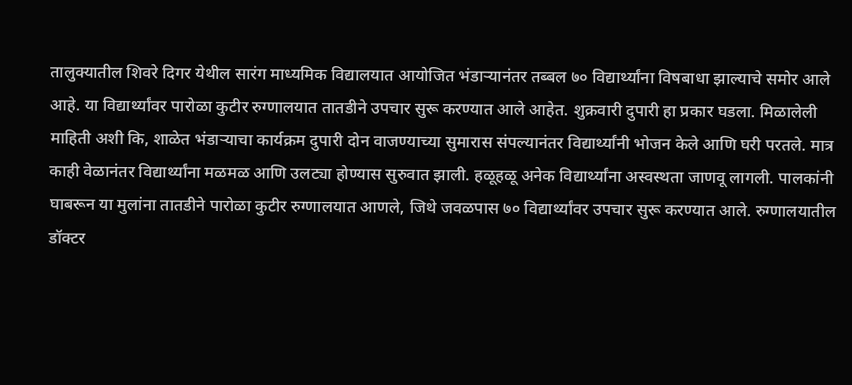तालुक्यातील शिवरे दिगर येथील सारंग माध्यमिक विद्यालयात आयोजित भंडाऱ्यानंतर तब्बल ७० विद्यार्थ्यांना विषबाधा झाल्याचे समोर आले आहे. या विद्यार्थ्यांवर पारोळा कुटीर रुग्णालयात तातडीने उपचार सुरू करण्यात आले आहेत. शुक्रवारी दुपारी हा प्रकार घडला. मिळालेली माहिती अशी कि, शाळेत भंडाऱ्याचा कार्यक्रम दुपारी दोन वाजण्याच्या सुमारास संपल्यानंतर विद्यार्थ्यांनी भोजन केले आणि घरी परतले. मात्र काही वेळानंतर विद्यार्थ्यांना मळमळ आणि उलट्या होण्यास सुरुवात झाली. हळूहळू अनेक विद्यार्थ्यांना अस्वस्थता जाणवू लागली. पालकांनी घाबरून या मुलांना तातडीने पारोळा कुटीर रुग्णालयात आणले, जिथे जवळपास ७० विद्यार्थ्यांवर उपचार सुरू करण्यात आले. रुग्णालयातील डॉक्टर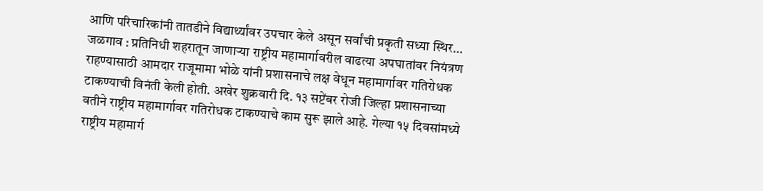आणि परिचारिकांनी तातडीने विद्यार्थ्यांवर उपचार केले असून सर्वांची प्रकृती सध्या स्थिर…
जळगाव : प्रतिनिधी शहरातून जाणाऱ्या राष्ट्रीय महामार्गावरील वाढत्या अपघातांवर नियंत्रण राहण्यासाठी आमदार राजूमामा भोळे यांनी प्रशासनाचे लक्ष वेधून महामार्गावर गतिरोधक टाकण्याची विनंती केली होती. अखेर शुक्रवारी दि. १३ सप्टेंबर रोजी जिल्हा प्रशासनाच्या वतीने राष्ट्रीय महामार्गावर गतिरोधक टाकण्याचे काम सुरू झाले आहे. गेल्या १५ दिवसांमध्ये राष्ट्रीय महामार्ग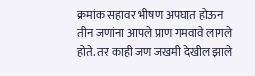क्रमांक सहावर भीषण अपघात होऊन तीन जणांना आपले प्राण गमवावे लागले होते. तर काही जण जखमी देखील झाले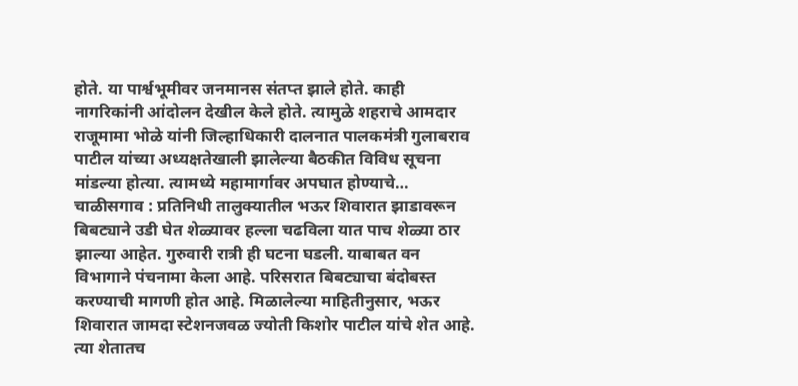होते. या पार्श्वभूमीवर जनमानस संतप्त झाले होते. काही नागरिकांनी आंदोलन देखील केले होते. त्यामुळे शहराचे आमदार राजूमामा भोळे यांनी जिल्हाधिकारी दालनात पालकमंत्री गुलाबराव पाटील यांच्या अध्यक्षतेखाली झालेल्या बैठकीत विविध सूचना मांडल्या होत्या. त्यामध्ये महामार्गावर अपघात होण्याचे…
चाळीसगाव : प्रतिनिधी तालुक्यातील भऊर शिवारात झाडावरून बिबट्याने उडी घेत शेळ्यावर हल्ला चढविला यात पाच शेळ्या ठार झाल्या आहेत. गुरुवारी रात्री ही घटना घडली. याबाबत वन विभागाने पंचनामा केला आहे. परिसरात बिबट्याचा बंदोबस्त करण्याची मागणी होत आहे. मिळालेल्या माहितीनुसार, भऊर शिवारात जामदा स्टेशनजवळ ज्योती किशोर पाटील यांचे शेत आहे. त्या शेतातच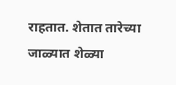राहतात. शेतात तारेच्या जाळ्यात शेळ्या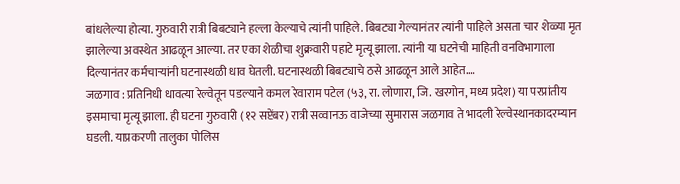बांधलेल्या होत्या. गुरुवारी रात्री बिबट्याने हल्ला केल्याचे त्यांनी पाहिले. बिबट्या गेल्यानंतर त्यांनी पाहिले असता चार शेळ्या मृत झालेल्या अवस्थेत आढळून आल्या. तर एका शेळीचा शुक्रवारी पहाटे मृत्यू झाला. त्यांनी या घटनेची माहिती वनविभागाला दिल्यानंतर कर्मचाऱ्यांनी घटनास्थळी धाव घेतली. घटनास्थळी बिबट्याचे ठसे आढळून आले आहेत.…
जळगाव : प्रतिनिधी धावत्या रेल्वेतून पडल्याने कमल रेवाराम पटेल (५३, रा. लोणारा, जि. खरगोन, मध्य प्रदेश) या परप्रांतीय इसमाचा मृत्यू झाला. ही घटना गुरुवारी (१२ सप्टेंबर) रात्री सव्वानऊ वाजेच्या सुमारास जळगाव ते भादली रेल्वेस्थानकादरम्यान घडली. याप्रकरणी तालुका पोलिस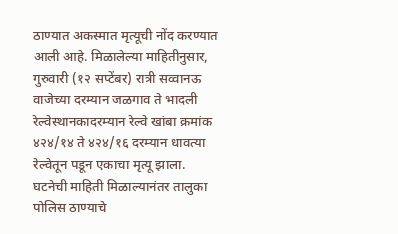ठाण्यात अकस्मात मृत्यूची नोंद करण्यात आली आहे. मिळालेल्या माहितीनुसार, गुरुवारी (१२ सप्टेंबर) रात्री सव्वानऊ वाजेच्या दरम्यान जळगाव ते भादली रेल्वेस्थानकादरम्यान रेल्वे खांबा क्रमांक ४२४/१४ ते ४२४/१६ दरम्यान धावत्या रेल्वेतून पडून एकाचा मृत्यू झाला. घटनेची माहिती मिळाल्यानंतर तालुका पोलिस ठाण्याचे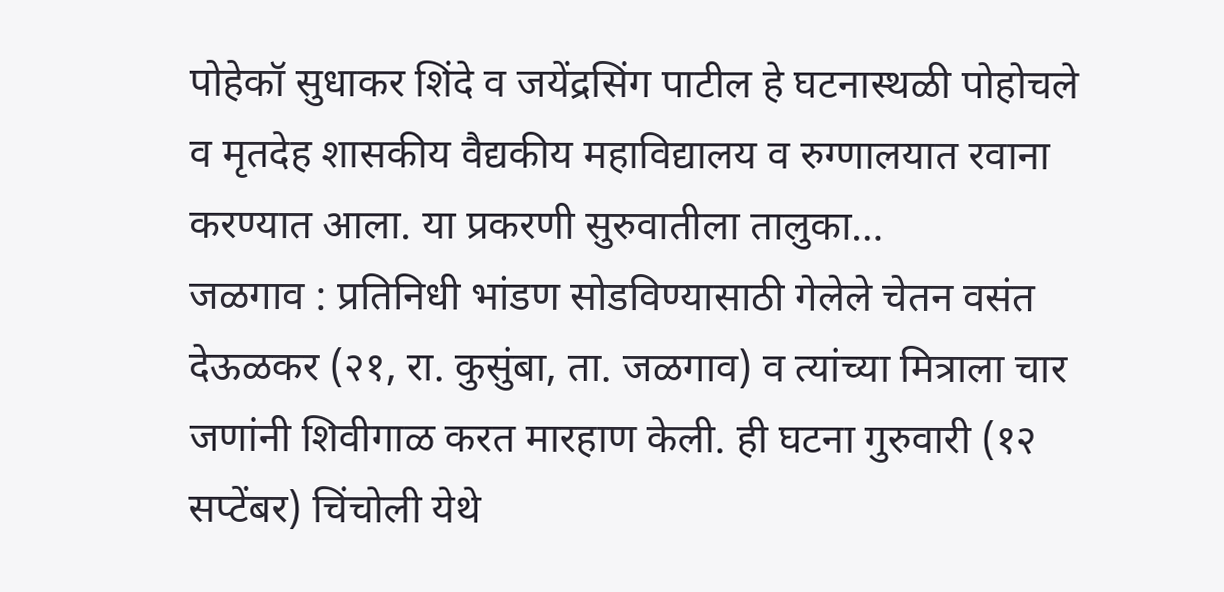पोहेकॉ सुधाकर शिंदे व जयेंद्रसिंग पाटील हे घटनास्थळी पोहोचले व मृतदेह शासकीय वैद्यकीय महाविद्यालय व रुग्णालयात रवाना करण्यात आला. या प्रकरणी सुरुवातीला तालुका…
जळगाव : प्रतिनिधी भांडण सोडविण्यासाठी गेलेले चेतन वसंत देऊळकर (२१, रा. कुसुंबा, ता. जळगाव) व त्यांच्या मित्राला चार जणांनी शिवीगाळ करत मारहाण केली. ही घटना गुरुवारी (१२ सप्टेंबर) चिंचोली येथे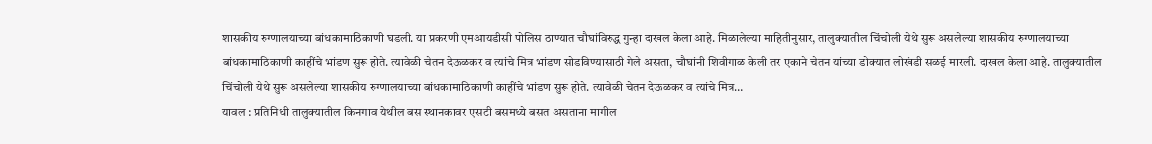शासकीय रुग्णालयाच्या बांधकामाठिकाणी घडली. या प्रकरणी एमआयडीसी पोलिस ठाण्यात चौघांविरुद्ध गुन्हा दाखल केला आहे. मिळालेल्या माहितीनुसार, तालुक्यातील चिंचोली येथे सुरू असलेल्या शासकीय रुग्णालयाच्या बांधकामाठिकाणी काहींचे भांडण सुरू होते. त्यावेळी चेतन देऊळकर व त्यांचे मित्र भांडण सोडविण्यासाठी गेले असता, चौघांनी शिवीगाळ केली तर एकाने चेतन यांच्या डोक्यात लोखंडी सळई मारली. दाखल केला आहे. तालुक्यातील चिंचोली येथे सुरू असलेल्या शासकीय रुग्णालयाच्या बांधकामाठिकाणी काहींचे भांडण सुरू होते. त्यावेळी चेतन देऊळकर व त्यांचे मित्र…
यावल : प्रतिनिधी तालुक्यातील किनगाव येथील बस स्थानकावर एसटी बसमध्ये बसत असताना मागील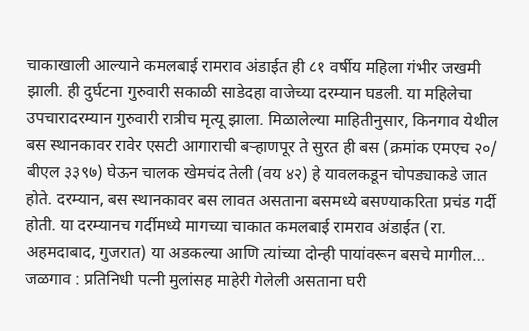चाकाखाली आल्याने कमलबाई रामराव अंडाईत ही ८१ वर्षीय महिला गंभीर जखमी झाली. ही दुर्घटना गुरुवारी सकाळी साडेदहा वाजेच्या दरम्यान घडली. या महिलेचा उपचारादरम्यान गुरुवारी रात्रीच मृत्यू झाला. मिळालेल्या माहितीनुसार, किनगाव येथील बस स्थानकावर रावेर एसटी आगाराची बऱ्हाणपूर ते सुरत ही बस (क्रमांक एमएच २०/ बीएल ३३९७) घेऊन चालक खेमचंद तेली (वय ४२) हे यावलकडून चोपड्याकडे जात होते. दरम्यान, बस स्थानकावर बस लावत असताना बसमध्ये बसण्याकरिता प्रचंड गर्दी होती. या दरम्यानच गर्दीमध्ये मागच्या चाकात कमलबाई रामराव अंडाईत (रा. अहमदाबाद, गुजरात) या अडकल्या आणि त्यांच्या दोन्ही पायांवरून बसचे मागील…
जळगाव : प्रतिनिधी पत्नी मुलांसह माहेरी गेलेली असताना घरी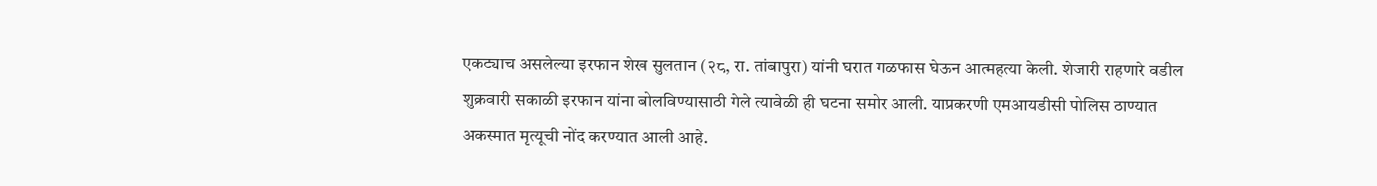एकट्याच असलेल्या इरफान शेख सुलतान (२८, रा. तांबापुरा) यांनी घरात गळफास घेऊन आत्महत्या केली. शेजारी राहणारे वडील शुक्रवारी सकाळी इरफान यांना बोलविण्यासाठी गेले त्यावेळी ही घटना समोर आली. याप्रकरणी एमआयडीसी पोलिस ठाण्यात अकस्मात मृत्यूची नोंद करण्यात आली आहे.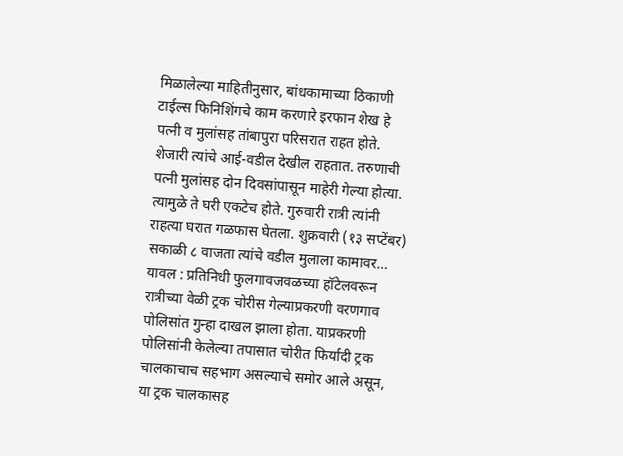मिळालेल्या माहितीनुसार, बांधकामाच्या ठिकाणी टाईल्स फिनिशिंगचे काम करणारे इरफान शेख हे पत्नी व मुलांसह तांबापुरा परिसरात राहत होते. शेजारी त्यांचे आई-वडील देखील राहतात. तरुणाची पत्नी मुलांसह दोन दिवसांपासून माहेरी गेल्या होत्या. त्यामुळे ते घरी एकटेच होते. गुरुवारी रात्री त्यांनी राहत्या घरात गळफास घेतला. शुक्रवारी (१३ सप्टेंबर) सकाळी ८ वाजता त्यांचे वडील मुलाला कामावर…
यावल : प्रतिनिधी फुलगावजवळच्या हॉटेलवरून रात्रीच्या वेळी ट्रक चोरीस गेल्याप्रकरणी वरणगाव पोलिसांत गुन्हा दाखल झाला होता. याप्रकरणी पोलिसांनी केलेल्या तपासात चोरीत फिर्यादी ट्रक चालकाचाच सहभाग असल्याचे समोर आले असून, या ट्रक चालकासह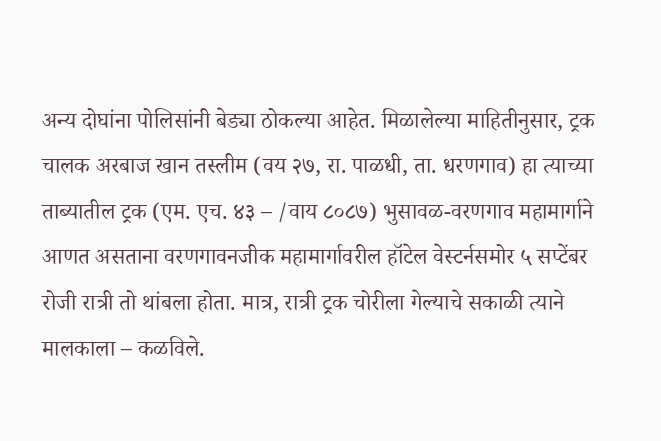अन्य दोघांना पोलिसांनी बेड्या ठोकल्या आहेत. मिळालेल्या माहितीनुसार, ट्रक चालक अरबाज खान तस्लीम (वय २७, रा. पाळधी, ता. धरणगाव) हा त्याच्या ताब्यातील ट्रक (एम. एच. ४३ – /वाय ८०८७) भुसावळ-वरणगाव महामार्गाने आणत असताना वरणगावनजीक महामार्गावरील हॉटेल वेस्टर्नसमोर ५ सप्टेंबर रोजी रात्री तो थांबला होता. मात्र, रात्री ट्रक चोरीला गेल्याचे सकाळी त्याने मालकाला – कळविले.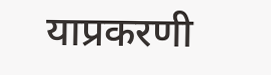याप्रकरणी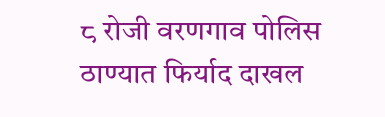८ रोजी वरणगाव पोलिस ठाण्यात फिर्याद दाखल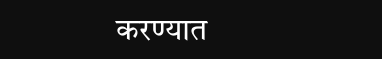करण्यात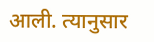आली. त्यानुसार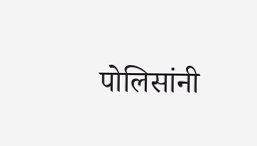पोलिसांनी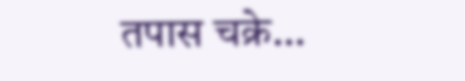तपास चक्रे…